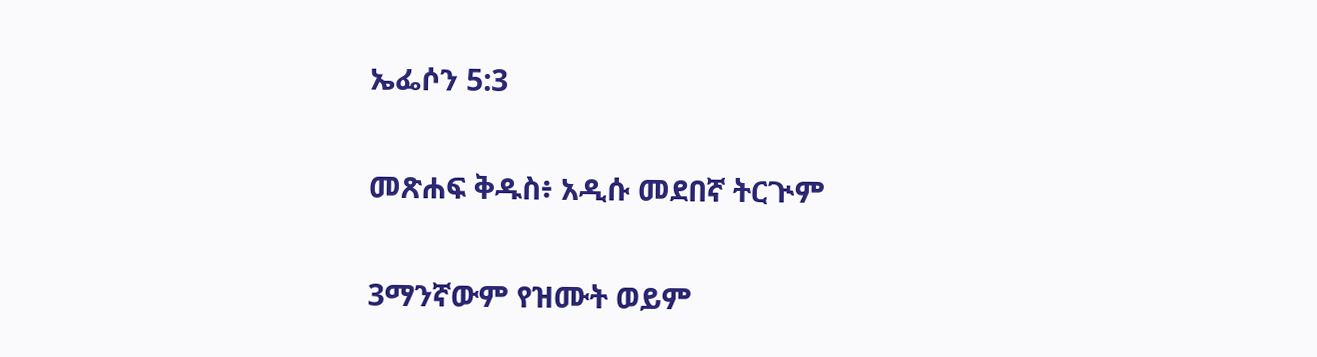ኤፌሶን 5:3

መጽሐፍ ቅዱስ፥ አዲሱ መደበኛ ትርጒም

3ማንኛውም የዝሙት ወይም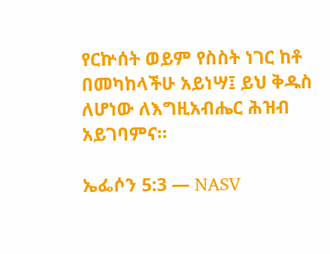የርኵሰት ወይም የስስት ነገር ከቶ በመካከላችሁ አይነሣ፤ ይህ ቅዱስ ለሆነው ለእግዚአብሔር ሕዝብ አይገባምና።

ኤፌሶን 5:3 — NASV